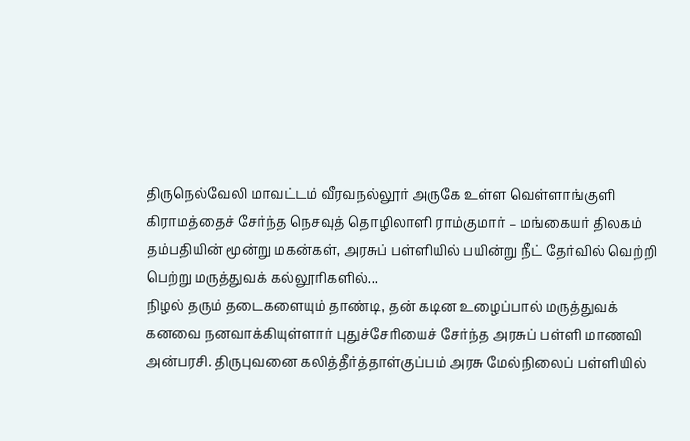திருநெல்வேலி மாவட்டம் வீரவநல்லூர் அருகே உள்ள வெள்ளாங்குளி கிராமத்தைச் சேர்ந்த நெசவுத் தொழிலாளி ராம்குமார் – மங்கையர் திலகம் தம்பதியின் மூன்று மகன்கள், அரசுப் பள்ளியில் பயின்று நீட் தேர்வில் வெற்றி பெற்று மருத்துவக் கல்லூரிகளில்...
நிழல் தரும் தடைகளையும் தாண்டி, தன் கடின உழைப்பால் மருத்துவக் கனவை நனவாக்கியுள்ளார் புதுச்சேரியைச் சேர்ந்த அரசுப் பள்ளி மாணவி அன்பரசி. திருபுவனை கலித்தீர்த்தாள்குப்பம் அரசு மேல்நிலைப் பள்ளியில்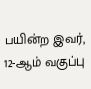பயின்ற இவர், 12-ஆம் வகுப்பு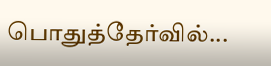பொதுத்தேர்வில்...